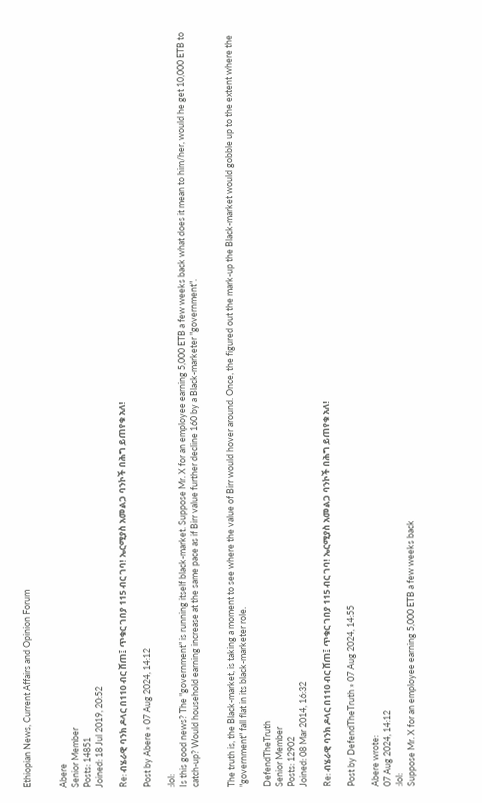Ethiopian News, Current Affairs and Opinion Forum


Abere
Senior Member
Posts: 14851
Joined: 18 Jul 2019, 20:52

Re: ብሄራዊ ባንክ ዶላር በ110 ብር ሸጠ፤ ጥቁር ገበያ 115 ብር ገባ! ኤርሚያስ አመልጋ ባንኮች በሕግ ይጠየቁ አለ!

Post by Abere » 07 Aug 2024, 14:12

:lol:
Is this good news? The "government" is running itself black-market. Suppose Mr. X for an employee earning 5,000 ETB a few weeks back what does it mean to him/her, would he get 10,000 ETB to catch-up? Would household earning increase at the same pace as if Birr value further decline 160 by a Black-marketer "government".


The truth is, the Black-market, is taking a moment to see where the value of Birr would hover around. Once, the figured out the mark-up the Black-market would gobble up to the extent where the "government" fall flat in its black-marketer role.

DefendTheTruth
Senior Member
Posts: 12902
Joined: 08 Mar 2014, 16:32

Re: ብሄራዊ ባንክ ዶላር በ110 ብር ሸጠ፤ ጥቁር ገበያ 115 ብር ገባ! ኤርሚያስ አመልጋ ባንኮች በሕግ ይጠየቁ አለ!

Post by DefendTheTruth » 07 Aug 2024, 14:55

Abere wrote:
07 Aug 2024, 14:12
:lol:
Suppose Mr. X for an employee earning 5,000 ETB a few weeks back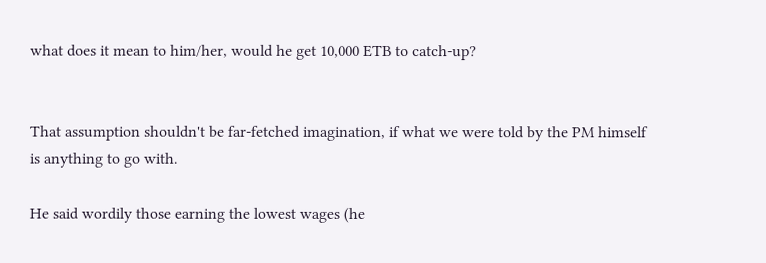what does it mean to him/her, would he get 10,000 ETB to catch-up?


That assumption shouldn't be far-fetched imagination, if what we were told by the PM himself is anything to go with.

He said wordily those earning the lowest wages (he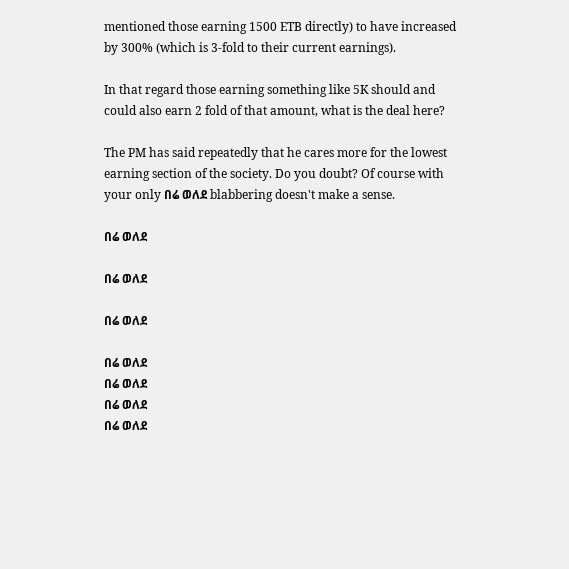mentioned those earning 1500 ETB directly) to have increased by 300% (which is 3-fold to their current earnings).

In that regard those earning something like 5K should and could also earn 2 fold of that amount, what is the deal here?

The PM has said repeatedly that he cares more for the lowest earning section of the society. Do you doubt? Of course with your only በሬ ወለደ blabbering doesn't make a sense.

በሬ ወለደ

በሬ ወለደ

በሬ ወለደ

በሬ ወለደ
በሬ ወለደ
በሬ ወለደ
በሬ ወለደ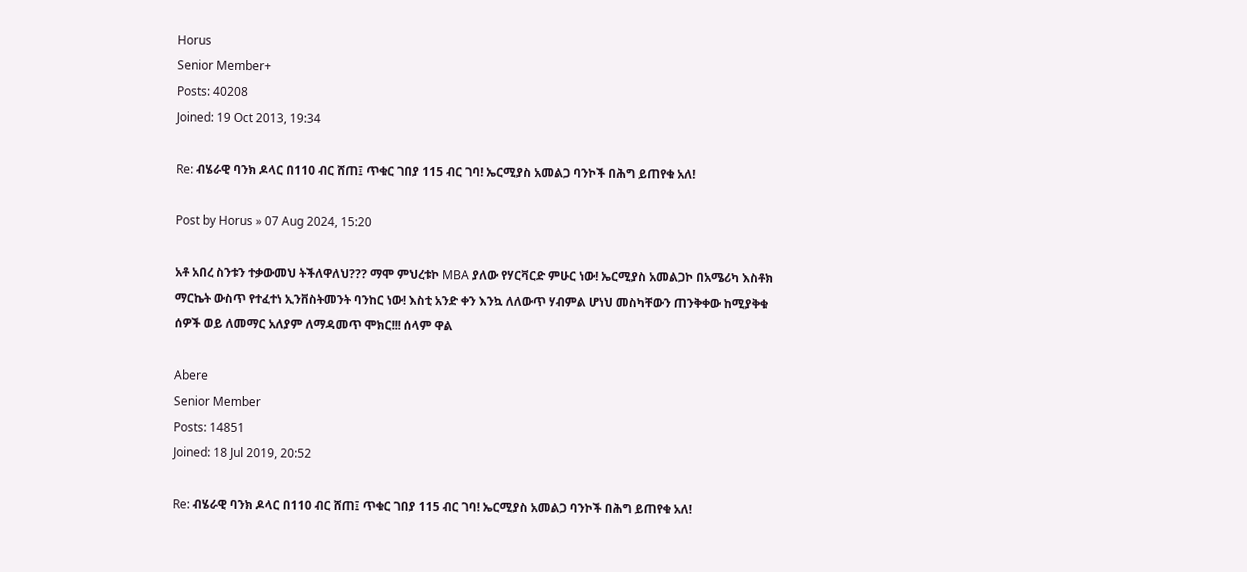Horus
Senior Member+
Posts: 40208
Joined: 19 Oct 2013, 19:34

Re: ብሄራዊ ባንክ ዶላር በ110 ብር ሸጠ፤ ጥቁር ገበያ 115 ብር ገባ! ኤርሚያስ አመልጋ ባንኮች በሕግ ይጠየቁ አለ!

Post by Horus » 07 Aug 2024, 15:20

አቶ አበረ ስንቱን ተቃውመህ ትችለዋለህ??? ማሞ ምህረቱኮ MBA ያለው የሃርቫርድ ምሁር ነው! ኤርሚያስ አመልጋኮ በአሜሪካ እስቶክ ማርኬት ውስጥ የተፈተነ ኢንቨስትመንት ባንከር ነው! እስቲ አንድ ቀን እንኳ ለለውጥ ሃብምል ሆነህ መስካቸውን ጠንቅቀው ከሚያቅቁ ሰዎች ወይ ለመማር አለያም ለማዳመጥ ሞክር!!! ሰላም ዋል

Abere
Senior Member
Posts: 14851
Joined: 18 Jul 2019, 20:52

Re: ብሄራዊ ባንክ ዶላር በ110 ብር ሸጠ፤ ጥቁር ገበያ 115 ብር ገባ! ኤርሚያስ አመልጋ ባንኮች በሕግ ይጠየቁ አለ!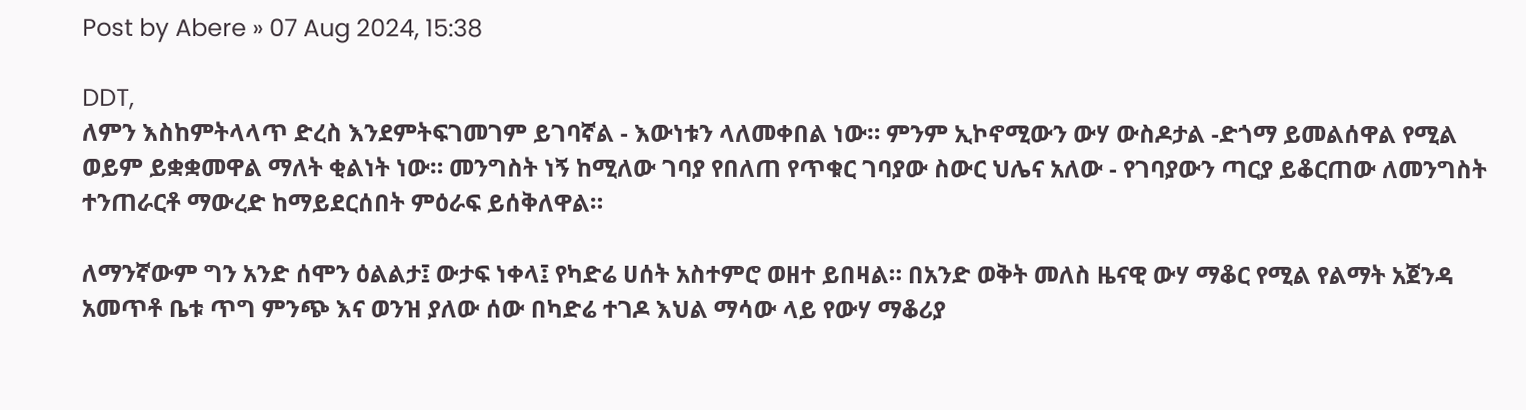Post by Abere » 07 Aug 2024, 15:38

DDT,
ለምን እስከምትላላጥ ድረስ እንደምትፍገመገም ይገባኛል - እውነቱን ላለመቀበል ነው። ምንም ኢኮኖሚውን ውሃ ውስዶታል -ድጎማ ይመልሰዋል የሚል ወይም ይቋቋመዋል ማለት ቂልነት ነው። መንግስት ነኝ ከሚለው ገባያ የበለጠ የጥቁር ገባያው ስውር ህሌና አለው - የገባያውን ጣርያ ይቆርጠው ለመንግስት ተንጠራርቶ ማውረድ ከማይደርሰበት ምዕራፍ ይሰቅለዋል።

ለማንኛውም ግን አንድ ሰሞን ዕልልታ፤ ውታፍ ነቀላ፤ የካድሬ ሀሰት አስተምሮ ወዘተ ይበዛል። በአንድ ወቅት መለስ ዜናዊ ውሃ ማቆር የሚል የልማት አጀንዳ አመጥቶ ቤቱ ጥግ ምንጭ እና ወንዝ ያለው ሰው በካድሬ ተገዶ እህል ማሳው ላይ የውሃ ማቆሪያ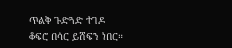ጥልቅ ጉድጓድ ተገዶ ቆፍሮ በሳር ይሸፍን ነበር።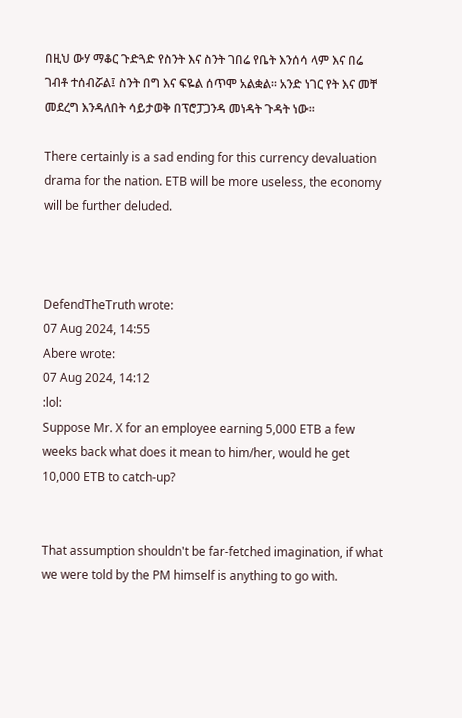በዚህ ውሃ ማቆር ጉድጓድ የስንት እና ስንት ገበሬ የቤት እንሰሳ ላም እና በሬ ገብቶ ተሰብሯል፤ ስንት በግ እና ፍዬል ሰጥሞ አልቋል። አንድ ነገር የት እና መቸ መደረግ እንዳለበት ሳይታወቅ በፕሮፓጋንዳ መነዳት ጉዳት ነው።

There certainly is a sad ending for this currency devaluation drama for the nation. ETB will be more useless, the economy will be further deluded.



DefendTheTruth wrote:
07 Aug 2024, 14:55
Abere wrote:
07 Aug 2024, 14:12
:lol:
Suppose Mr. X for an employee earning 5,000 ETB a few weeks back what does it mean to him/her, would he get 10,000 ETB to catch-up?


That assumption shouldn't be far-fetched imagination, if what we were told by the PM himself is anything to go with.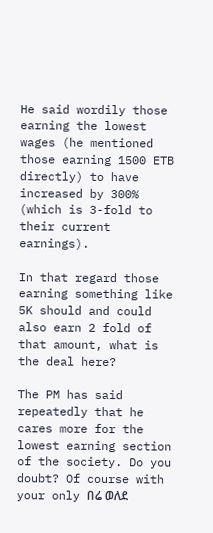He said wordily those earning the lowest wages (he mentioned those earning 1500 ETB directly) to have increased by 300% (which is 3-fold to their current earnings).

In that regard those earning something like 5K should and could also earn 2 fold of that amount, what is the deal here?

The PM has said repeatedly that he cares more for the lowest earning section of the society. Do you doubt? Of course with your only በሬ ወለደ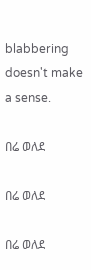blabbering doesn't make a sense.

በሬ ወለደ

በሬ ወለደ

በሬ ወለደ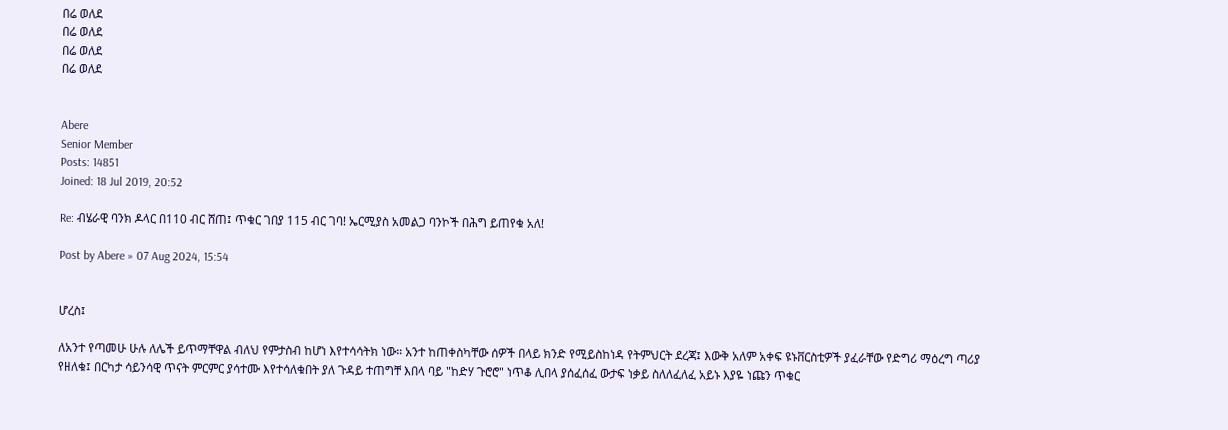በሬ ወለደ
በሬ ወለደ
በሬ ወለደ
በሬ ወለደ


Abere
Senior Member
Posts: 14851
Joined: 18 Jul 2019, 20:52

Re: ብሄራዊ ባንክ ዶላር በ110 ብር ሸጠ፤ ጥቁር ገበያ 115 ብር ገባ! ኤርሚያስ አመልጋ ባንኮች በሕግ ይጠየቁ አለ!

Post by Abere » 07 Aug 2024, 15:54


ሆረስ፤

ለአንተ የጣመሁ ሁሉ ለሌች ይጥማቸዋል ብለህ የምታስብ ከሆነ እየተሳሳትክ ነው። አንተ ከጠቀስካቸው ሰዎች በላይ ክንድ የሚይስከነዳ የትምህርት ደረጃ፤ እውቅ አለም አቀፍ ዩኑቨርስቲዎች ያፈራቸው የድግሪ ማዕረግ ጣሪያ የዘለቁ፤ በርካታ ሳይንሳዊ ጥናት ምርምር ያሳተሙ እየተሳለቁበት ያለ ጉዳይ ተጠግቸ እበላ ባይ "ከድሃ ጉሮሮ" ነጥቆ ሊበላ ያሰፈሰፈ ውታፍ ነቃይ ስለለፈለፈ አይኑ እያዬ ነጩን ጥቁር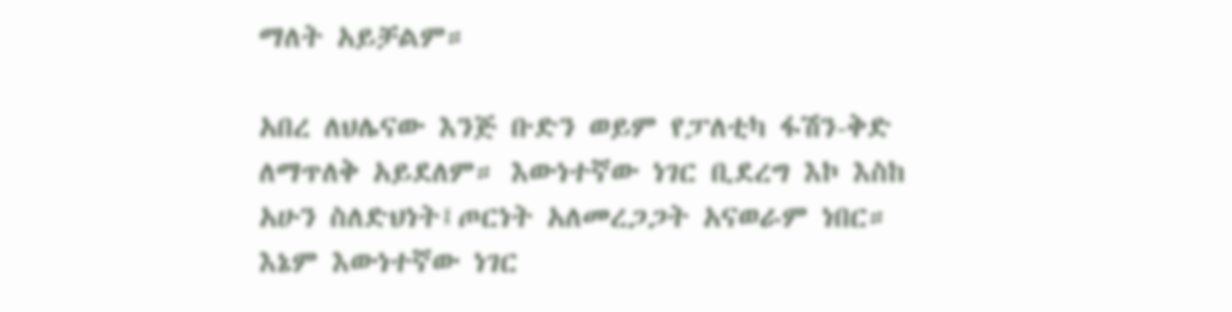ማለት አይቻልም።

አበረ ለህሌናው እንጅ ቡድን ወይም የፓለቲካ ፋሽን-ቅድ ለማጥለቅ አይደለም። እውነተኛው ነገር ቢደረግ እኮ እስከ አሁን ስለድህነት፤ጦርነት አለመረጋጋት አናወራም ነበር። እኔም እውነተኛው ነገር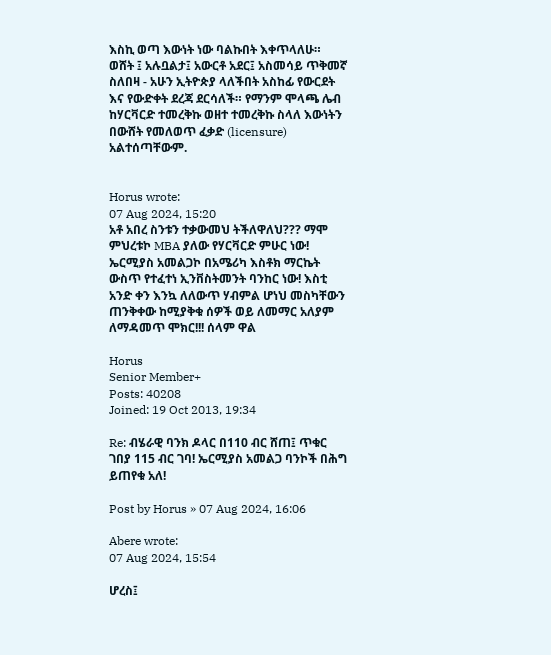እስኪ ወጣ እውነት ነው ባልኩበት እቀጥላለሁ። ወሸት ፤ አሉቧልታ፤ አውርቶ አደር፤ አስመሳይ ጥቅመኛ ስለበዛ - አሁን ኢትዮጵያ ላለችበት አስከፊ የውርደት እና የውድቀት ደረጃ ደርሳለች። የማንም ሞላጫ ሌብ ከሃርቫርድ ተመረቅኩ ወዘተ ተመረቅኩ ስላለ እውነትን በውሸት የመለወጥ ፈቃድ (licensure) አልተሰጣቸውም.


Horus wrote:
07 Aug 2024, 15:20
አቶ አበረ ስንቱን ተቃውመህ ትችለዋለህ??? ማሞ ምህረቱኮ MBA ያለው የሃርቫርድ ምሁር ነው! ኤርሚያስ አመልጋኮ በአሜሪካ እስቶክ ማርኬት ውስጥ የተፈተነ ኢንቨስትመንት ባንከር ነው! እስቲ አንድ ቀን እንኳ ለለውጥ ሃብምል ሆነህ መስካቸውን ጠንቅቀው ከሚያቅቁ ሰዎች ወይ ለመማር አለያም ለማዳመጥ ሞክር!!! ሰላም ዋል

Horus
Senior Member+
Posts: 40208
Joined: 19 Oct 2013, 19:34

Re: ብሄራዊ ባንክ ዶላር በ110 ብር ሸጠ፤ ጥቁር ገበያ 115 ብር ገባ! ኤርሚያስ አመልጋ ባንኮች በሕግ ይጠየቁ አለ!

Post by Horus » 07 Aug 2024, 16:06

Abere wrote:
07 Aug 2024, 15:54

ሆረስ፤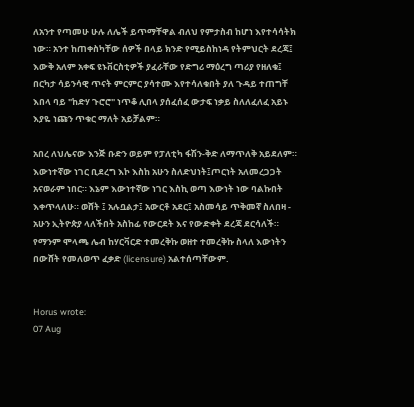ለአንተ የጣመሁ ሁሉ ለሌች ይጥማቸዋል ብለህ የምታስብ ከሆነ እየተሳሳትክ ነው። አንተ ከጠቀስካቸው ሰዎች በላይ ክንድ የሚይስከነዳ የትምህርት ደረጃ፤ እውቅ አለም አቀፍ ዩኑቨርስቲዎች ያፈራቸው የድግሪ ማዕረግ ጣሪያ የዘለቁ፤ በርካታ ሳይንሳዊ ጥናት ምርምር ያሳተሙ እየተሳለቁበት ያለ ጉዳይ ተጠግቸ እበላ ባይ "ከድሃ ጉሮሮ" ነጥቆ ሊበላ ያሰፈሰፈ ውታፍ ነቃይ ስለለፈለፈ አይኑ እያዬ ነጩን ጥቁር ማለት አይቻልም።

አበረ ለህሌናው እንጅ ቡድን ወይም የፓለቲካ ፋሽን-ቅድ ለማጥለቅ አይደለም። እውነተኛው ነገር ቢደረግ እኮ እስከ አሁን ስለድህነት፤ጦርነት አለመረጋጋት አናወራም ነበር። እኔም እውነተኛው ነገር እስኪ ወጣ እውነት ነው ባልኩበት እቀጥላለሁ። ወሸት ፤ አሉቧልታ፤ አውርቶ አደር፤ አስመሳይ ጥቅመኛ ስለበዛ - አሁን ኢትዮጵያ ላለችበት አስከፊ የውርደት እና የውድቀት ደረጃ ደርሳለች። የማንም ሞላጫ ሌብ ከሃርቫርድ ተመረቅኩ ወዘተ ተመረቅኩ ስላለ እውነትን በውሸት የመለወጥ ፈቃድ (licensure) አልተሰጣቸውም.


Horus wrote:
07 Aug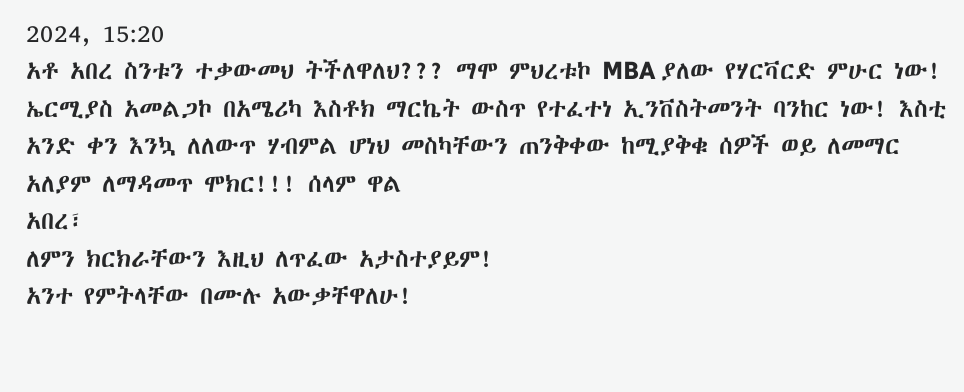2024, 15:20
አቶ አበረ ስንቱን ተቃውመህ ትችለዋለህ??? ማሞ ምህረቱኮ MBA ያለው የሃርቫርድ ምሁር ነው! ኤርሚያስ አመልጋኮ በአሜሪካ እስቶክ ማርኬት ውስጥ የተፈተነ ኢንቨስትመንት ባንከር ነው! እስቲ አንድ ቀን እንኳ ለለውጥ ሃብምል ሆነህ መስካቸውን ጠንቅቀው ከሚያቅቁ ሰዎች ወይ ለመማር አለያም ለማዳመጥ ሞክር!!! ሰላም ዋል
አበረ፣
ለምን ክርክራቸውን እዚህ ለጥፈው አታስተያይም!
አንተ የምትላቸው በሙሉ አውቃቸዋለሁ!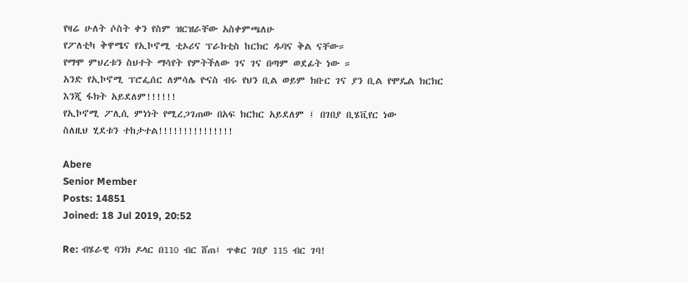የዛሬ ሁለት ሶስት ቀን የስም ዝርዝራቸው አስቀምጫለሁ
የፖለቲካ ቅዋሜና የኢኮኖሚ ቲኦሪና ፕራክቲስ ከርክር ዱባና ቅል ናቸው።
የማሞ ምህረቱን ስህተት ማሳየት የምትችለው ገና ገና በጣም ወደፊት ነው ።
አንድ የኢኮኖሚ ፕሮፌሰር ለምሳሌ ዮናስ ብሩ የህን ቢል ወይም ክቡር ገና ያን ቢል የሞዴል ክርክር እንጂ ፋክት አይደለም!!!!!!
የኢኮኖሚ ፖሊሲ ምነነት የሚረጋገጠው በአፍ ክርክር አይደለም ፤ በገበያ ቢሄቪየር ነው
ስለዚህ ሂደቱን ተከታተል!!!!!!!!!!!!!!!

Abere
Senior Member
Posts: 14851
Joined: 18 Jul 2019, 20:52

Re: ብሄራዊ ባንክ ዶላር በ110 ብር ሸጠ፤ ጥቁር ገበያ 115 ብር ገባ!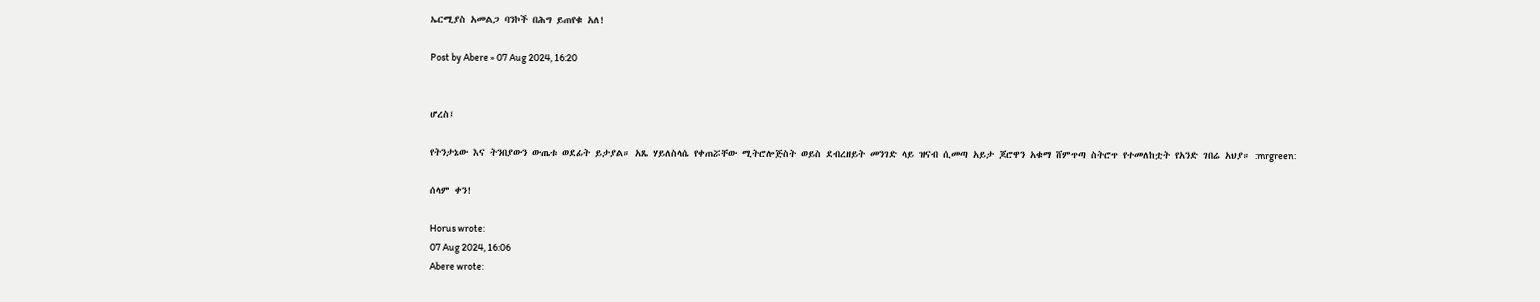ኤርሚያስ አመልጋ ባንኮች በሕግ ይጠየቁ አለ!

Post by Abere » 07 Aug 2024, 16:20


ሆረስ፤

የትንታኔው እና ትንበያውን ውጤቱ ወደፊት ይታያል። አጼ ሃይለስላሴ የቀጠሯቸው ሚትሮሎጅስት ወይስ ደብረዘይት መንገድ ላይ ዝናብ ሲመጣ አይታ ጆሮዋን አቁማ ሸምጥጣ ስትሮጥ የተመለከቷት የአንድ ገበሬ አህያ። :mrgreen:

ሰላም ቀን!

Horus wrote:
07 Aug 2024, 16:06
Abere wrote: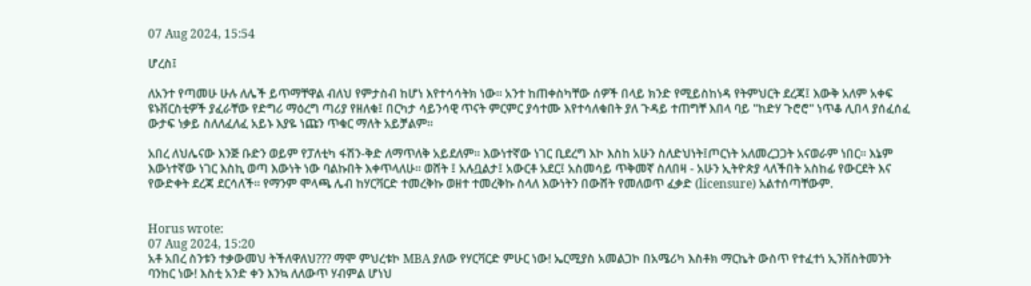07 Aug 2024, 15:54

ሆረስ፤

ለአንተ የጣመሁ ሁሉ ለሌች ይጥማቸዋል ብለህ የምታስብ ከሆነ እየተሳሳትክ ነው። አንተ ከጠቀስካቸው ሰዎች በላይ ክንድ የሚይስከነዳ የትምህርት ደረጃ፤ እውቅ አለም አቀፍ ዩኑቨርስቲዎች ያፈራቸው የድግሪ ማዕረግ ጣሪያ የዘለቁ፤ በርካታ ሳይንሳዊ ጥናት ምርምር ያሳተሙ እየተሳለቁበት ያለ ጉዳይ ተጠግቸ እበላ ባይ "ከድሃ ጉሮሮ" ነጥቆ ሊበላ ያሰፈሰፈ ውታፍ ነቃይ ስለለፈለፈ አይኑ እያዬ ነጩን ጥቁር ማለት አይቻልም።

አበረ ለህሌናው እንጅ ቡድን ወይም የፓለቲካ ፋሽን-ቅድ ለማጥለቅ አይደለም። እውነተኛው ነገር ቢደረግ እኮ እስከ አሁን ስለድህነት፤ጦርነት አለመረጋጋት አናወራም ነበር። እኔም እውነተኛው ነገር እስኪ ወጣ እውነት ነው ባልኩበት እቀጥላለሁ። ወሸት ፤ አሉቧልታ፤ አውርቶ አደር፤ አስመሳይ ጥቅመኛ ስለበዛ - አሁን ኢትዮጵያ ላለችበት አስከፊ የውርደት እና የውድቀት ደረጃ ደርሳለች። የማንም ሞላጫ ሌብ ከሃርቫርድ ተመረቅኩ ወዘተ ተመረቅኩ ስላለ እውነትን በውሸት የመለወጥ ፈቃድ (licensure) አልተሰጣቸውም.


Horus wrote:
07 Aug 2024, 15:20
አቶ አበረ ስንቱን ተቃውመህ ትችለዋለህ??? ማሞ ምህረቱኮ MBA ያለው የሃርቫርድ ምሁር ነው! ኤርሚያስ አመልጋኮ በአሜሪካ እስቶክ ማርኬት ውስጥ የተፈተነ ኢንቨስትመንት ባንከር ነው! እስቲ አንድ ቀን እንኳ ለለውጥ ሃብምል ሆነህ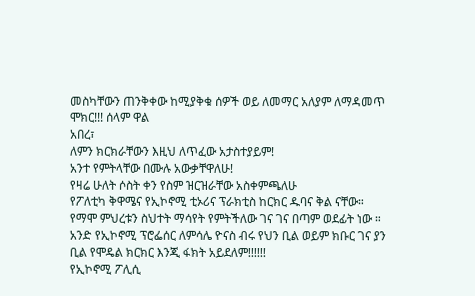መስካቸውን ጠንቅቀው ከሚያቅቁ ሰዎች ወይ ለመማር አለያም ለማዳመጥ ሞክር!!! ሰላም ዋል
አበረ፣
ለምን ክርክራቸውን እዚህ ለጥፈው አታስተያይም!
አንተ የምትላቸው በሙሉ አውቃቸዋለሁ!
የዛሬ ሁለት ሶስት ቀን የስም ዝርዝራቸው አስቀምጫለሁ
የፖለቲካ ቅዋሜና የኢኮኖሚ ቲኦሪና ፕራክቲስ ከርክር ዱባና ቅል ናቸው።
የማሞ ምህረቱን ስህተት ማሳየት የምትችለው ገና ገና በጣም ወደፊት ነው ።
አንድ የኢኮኖሚ ፕሮፌሰር ለምሳሌ ዮናስ ብሩ የህን ቢል ወይም ክቡር ገና ያን ቢል የሞዴል ክርክር እንጂ ፋክት አይደለም!!!!!!
የኢኮኖሚ ፖሊሲ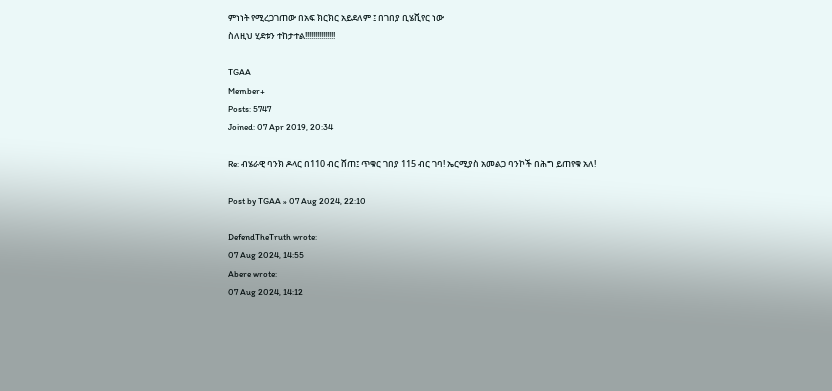ምነነት የሚረጋገጠው በአፍ ክርክር አይደለም ፤ በገበያ ቢሄቪየር ነው
ስለዚህ ሂደቱን ተከታተል!!!!!!!!!!!!!!!

TGAA
Member+
Posts: 5747
Joined: 07 Apr 2019, 20:34

Re: ብሄራዊ ባንክ ዶላር በ110 ብር ሸጠ፤ ጥቁር ገበያ 115 ብር ገባ! ኤርሚያስ አመልጋ ባንኮች በሕግ ይጠየቁ አለ!

Post by TGAA » 07 Aug 2024, 22:10

DefendTheTruth wrote:
07 Aug 2024, 14:55
Abere wrote:
07 Aug 2024, 14:12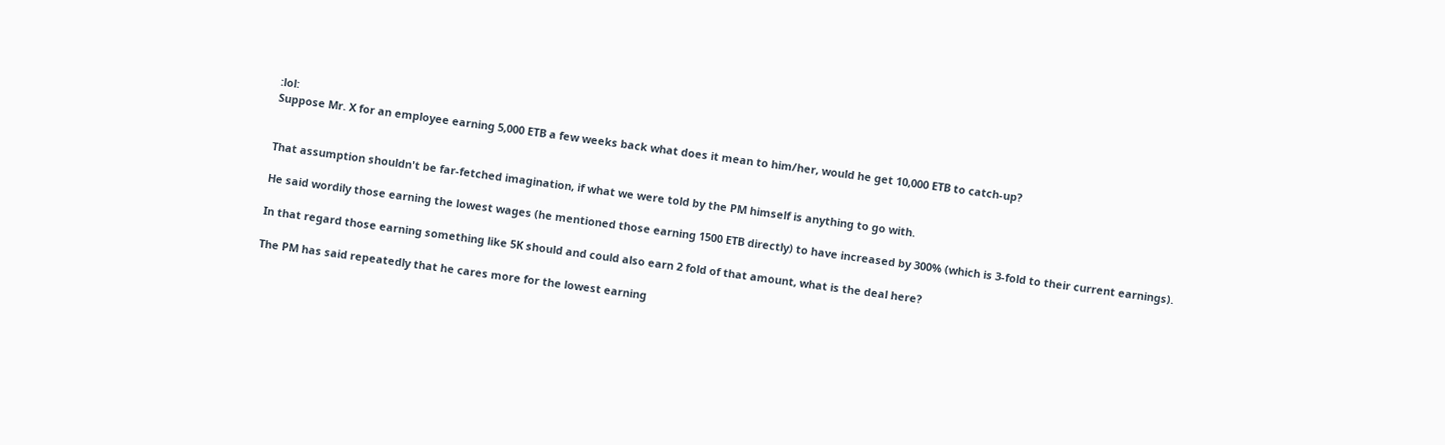:lol:
Suppose Mr. X for an employee earning 5,000 ETB a few weeks back what does it mean to him/her, would he get 10,000 ETB to catch-up?


That assumption shouldn't be far-fetched imagination, if what we were told by the PM himself is anything to go with.

He said wordily those earning the lowest wages (he mentioned those earning 1500 ETB directly) to have increased by 300% (which is 3-fold to their current earnings).

In that regard those earning something like 5K should and could also earn 2 fold of that amount, what is the deal here?

The PM has said repeatedly that he cares more for the lowest earning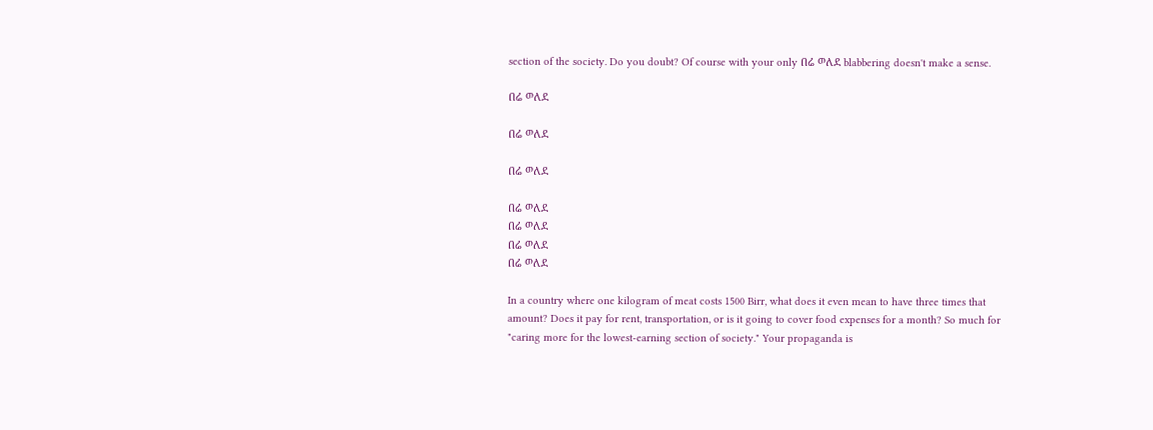section of the society. Do you doubt? Of course with your only በሬ ወለደ blabbering doesn't make a sense.

በሬ ወለደ

በሬ ወለደ

በሬ ወለደ

በሬ ወለደ
በሬ ወለደ
በሬ ወለደ
በሬ ወለደ

In a country where one kilogram of meat costs 1500 Birr, what does it even mean to have three times that amount? Does it pay for rent, transportation, or is it going to cover food expenses for a month? So much for "caring more for the lowest-earning section of society." Your propaganda is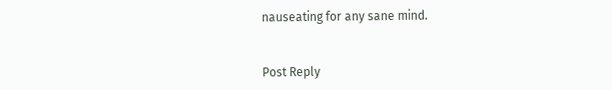nauseating for any sane mind.


Post Reply